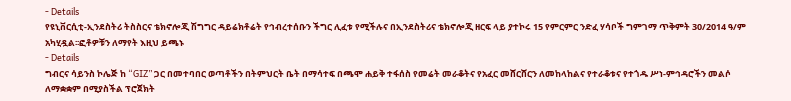- Details
የዩኒቨርሲቲ-ኢንደስትሪ ትስስርና ቴክኖሎጂ ሽግግር ዳይሬክቶሬት የኅብረተሰቡን ችግር ሊፈቱ የሚችሉና በኢንደስትሪና ቴክኖሎጂ ዘርፍ ላይ ያተኮሩ 15 የምርምር ንድፈ ሃሳቦች ግምገማ ጥቅምት 30/2014 ዓ/ም አካሂዷል፡፡ፎቶዎቹን ለማየት እዚህ ይጫኑ
- Details
ግብርና ሳይንስ ኮሌጅ ከ “GIZ” ጋር በመተባበር ወጣቶችን በትምህርት ቤት በማሳተፍ በጫሞ ሐይቅ ተፋሰስ የመሬት መራቆትና የአፈር መሸርሸርን ለመከላከልና የተራቆቱና የተጎዱ ሥነ-ምኅዳሮችን መልሶ ለማቋቋም በሚያስችል ፕሮጀክት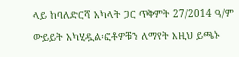ላይ ከባለድርሻ አካላት ጋር ጥቅምት 27/2014 ዓ/ም ውይይት አካሂዷል፡ፎቶዎቹን ለማየት እዚህ ይጫኑ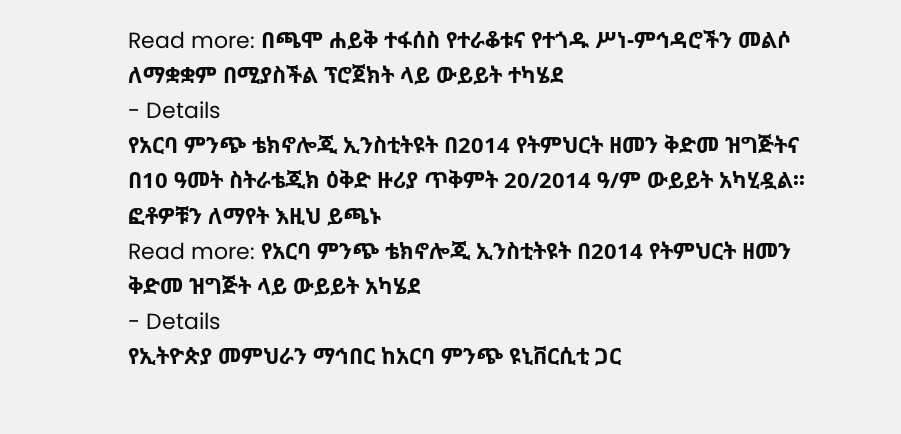Read more: በጫሞ ሐይቅ ተፋሰስ የተራቆቱና የተጎዱ ሥነ-ምኅዳሮችን መልሶ ለማቋቋም በሚያስችል ፕሮጀክት ላይ ውይይት ተካሄደ
- Details
የአርባ ምንጭ ቴክኖሎጂ ኢንስቲትዩት በ2014 የትምህርት ዘመን ቅድመ ዝግጅትና በ10 ዓመት ስትራቴጂክ ዕቅድ ዙሪያ ጥቅምት 20/2014 ዓ/ም ውይይት አካሂዷል፡፡ ፎቶዎቹን ለማየት እዚህ ይጫኑ
Read more: የአርባ ምንጭ ቴክኖሎጂ ኢንስቲትዩት በ2014 የትምህርት ዘመን ቅድመ ዝግጅት ላይ ውይይት አካሄደ
- Details
የኢትዮጵያ መምህራን ማኅበር ከአርባ ምንጭ ዩኒቨርሲቲ ጋር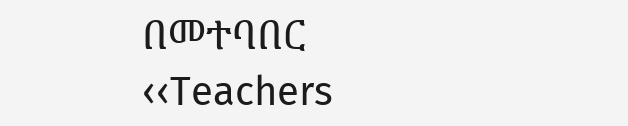በመተባበር ‹‹Teachers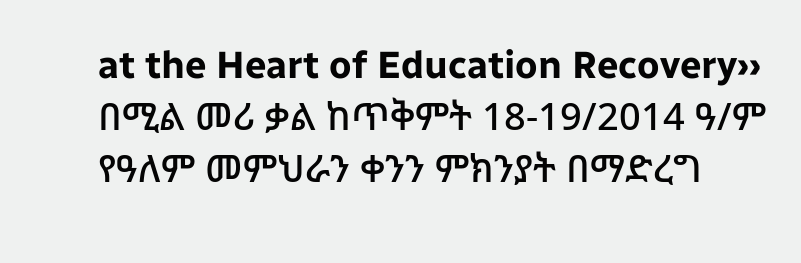at the Heart of Education Recovery›› በሚል መሪ ቃል ከጥቅምት 18-19/2014 ዓ/ም የዓለም መምህራን ቀንን ምክንያት በማድረግ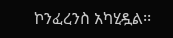ኮንፈረንስ አካሂዷል፡፡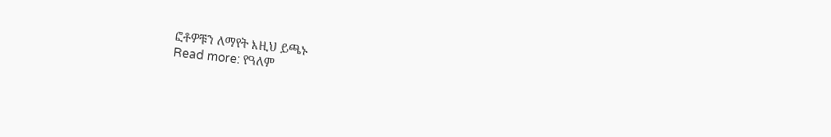ፎቶዎቹን ለማየት እዚህ ይጫኑ
Read more: የዓለም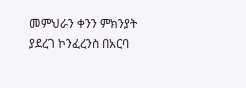መምህራን ቀንን ምክንያት ያደረገ ኮንፈረንስ በአርባ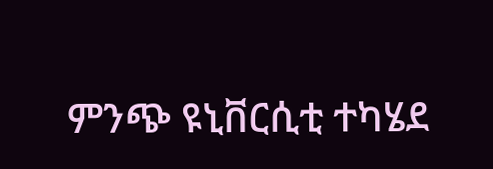ምንጭ ዩኒቨርሲቲ ተካሄደ